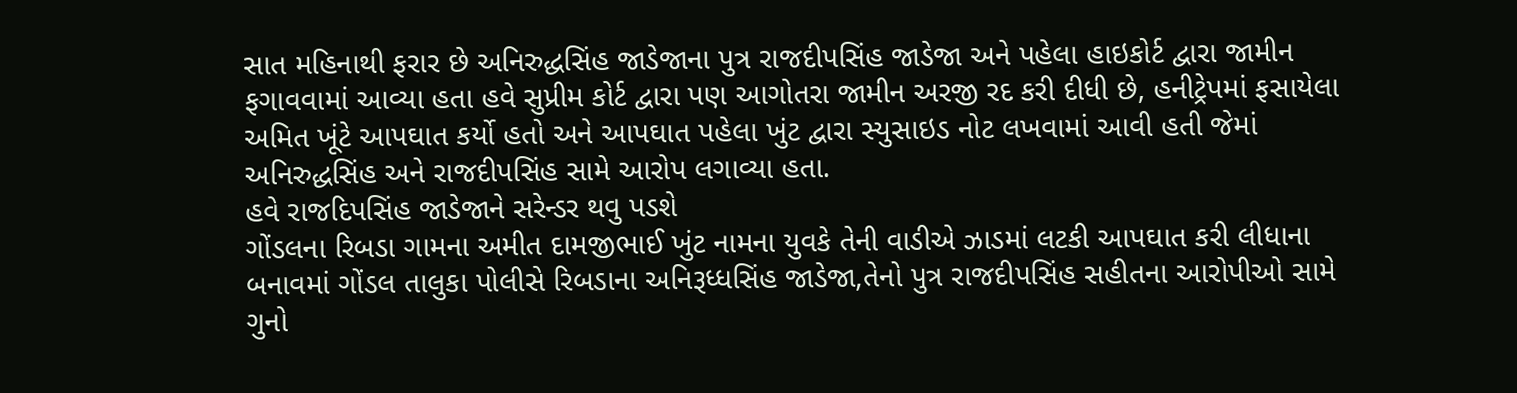સાત મહિનાથી ફરાર છે અનિરુદ્ધસિંહ જાડેજાના પુત્ર રાજદીપસિંહ જાડેજા અને પહેલા હાઇકોર્ટ દ્વારા જામીન ફગાવવામાં આવ્યા હતા હવે સુપ્રીમ કોર્ટ દ્વારા પણ આગોતરા જામીન અરજી રદ કરી દીધી છે, હનીટ્રેપમાં ફસાયેલા અમિત ખૂંટે આપઘાત કર્યો હતો અને આપઘાત પહેલા ખુંટ દ્વારા સ્યુસાઇડ નોટ લખવામાં આવી હતી જેમાં અનિરુદ્ધસિંહ અને રાજદીપસિંહ સામે આરોપ લગાવ્યા હતા.
હવે રાજદિપસિંહ જાડેજાને સરેન્ડર થવુ પડશે
ગોંડલના રિબડા ગામના અમીત દામજીભાઈ ખુંટ નામના યુવકે તેની વાડીએ ઝાડમાં લટકી આપઘાત કરી લીધાના બનાવમાં ગોંડલ તાલુકા પોલીસે રિબડાના અનિરૂધ્ધસિંહ જાડેજા,તેનો પુત્ર રાજદીપસિંહ સહીતના આરોપીઓ સામે ગુનો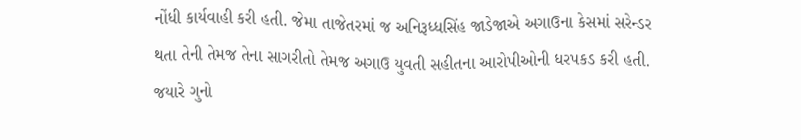નોંધી કાર્યવાહી કરી હતી. જેમા તાજેતરમાં જ અનિરૂધ્ધસિંહ જાડેજાએ અગાઉના કેસમાં સરેન્ડર થતા તેની તેમજ તેના સાગરીતો તેમજ અગાઉ યુવતી સહીતના આરોપીઓની ધરપકડ કરી હતી. જયારે ગુનો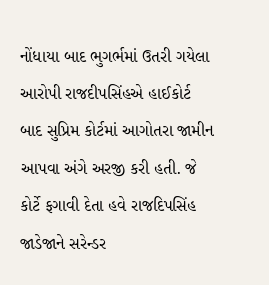નોંધાયા બાદ ભુગર્ભમાં ઉતરી ગયેલા આરોપી રાજદીપસિંહએ હાઈકોર્ટ બાદ સુપ્રિમ કોર્ટમાં આગોતરા જામીન આપવા અંગે અરજી કરી હતી. જે કોર્ટે ફગાવી દેતા હવે રાજદિપસિંહ જાડેજાને સરેન્ડર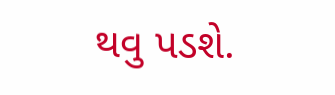થવુ પડશે.